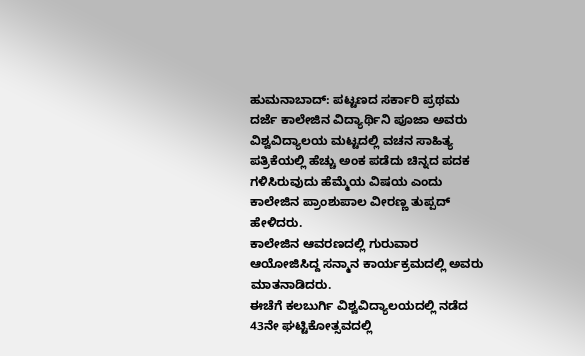ಹುಮನಾಬಾದ್: ಪಟ್ಟಣದ ಸರ್ಕಾರಿ ಪ್ರಥಮ ದರ್ಜೆ ಕಾಲೇಜಿನ ವಿದ್ಯಾರ್ಥಿನಿ ಪೂಜಾ ಅವರು ವಿಶ್ವವಿದ್ಯಾಲಯ ಮಟ್ಟದಲ್ಲಿ ವಚನ ಸಾಹಿತ್ಯ ಪತ್ರಿಕೆಯಲ್ಲಿ ಹೆಚ್ಚು ಅಂಕ ಪಡೆದು ಚಿನ್ನದ ಪದಕ ಗಳಿಸಿರುವುದು ಹೆಮ್ಮೆಯ ವಿಷಯ ಎಂದು ಕಾಲೇಜಿನ ಪ್ರಾಂಶುಪಾಲ ವೀರಣ್ಣ ತುಪ್ಪದ್ ಹೇಳಿದರು.
ಕಾಲೇಜಿನ ಆವರಣದಲ್ಲಿ ಗುರುವಾರ ಆಯೋಜಿಸಿದ್ದ ಸನ್ಮಾನ ಕಾರ್ಯಕ್ರಮದಲ್ಲಿ ಅವರು ಮಾತನಾಡಿದರು.
ಈಚೆಗೆ ಕಲಬುರ್ಗಿ ವಿಶ್ವವಿದ್ಯಾಲಯದಲ್ಲಿ ನಡೆದ 43ನೇ ಘಟ್ಟಿಕೋತ್ಸವದಲ್ಲಿ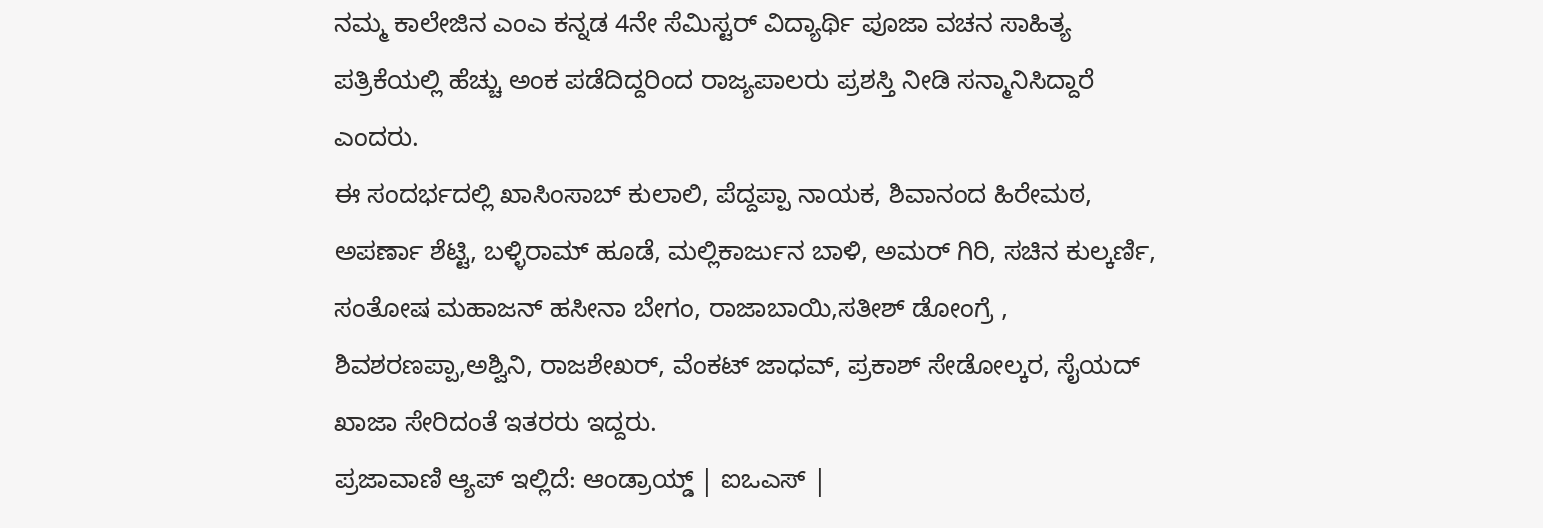ನಮ್ಮ ಕಾಲೇಜಿನ ಎಂಎ ಕನ್ನಡ 4ನೇ ಸೆಮಿಸ್ಟರ್ ವಿದ್ಯಾರ್ಥಿ ಪೂಜಾ ವಚನ ಸಾಹಿತ್ಯ ಪತ್ರಿಕೆಯಲ್ಲಿ ಹೆಚ್ಚು ಅಂಕ ಪಡೆದಿದ್ದರಿಂದ ರಾಜ್ಯಪಾಲರು ಪ್ರಶಸ್ತಿ ನೀಡಿ ಸನ್ಮಾನಿಸಿದ್ದಾರೆ ಎಂದರು.
ಈ ಸಂದರ್ಭದಲ್ಲಿ ಖಾಸಿಂಸಾಬ್ ಕುಲಾಲಿ, ಪೆದ್ದಪ್ಪಾ ನಾಯಕ, ಶಿವಾನಂದ ಹಿರೇಮಠ, ಅಪರ್ಣಾ ಶೆಟ್ಟಿ, ಬಳ್ಳಿರಾಮ್ ಹೂಡೆ, ಮಲ್ಲಿಕಾರ್ಜುನ ಬಾಳಿ, ಅಮರ್ ಗಿರಿ, ಸಚಿನ ಕುಲ್ಕರ್ಣಿ, ಸಂತೋಷ ಮಹಾಜನ್ ಹಸೀನಾ ಬೇಗಂ, ರಾಜಾಬಾಯಿ,ಸತೀಶ್ ಡೋಂಗ್ರೆ , ಶಿವಶರಣಪ್ಪಾ,ಅಶ್ವಿನಿ, ರಾಜಶೇಖರ್, ವೆಂಕಟ್ ಜಾಧವ್, ಪ್ರಕಾಶ್ ಸೇಡೋಲ್ಕರ, ಸೈಯದ್ ಖಾಜಾ ಸೇರಿದಂತೆ ಇತರರು ಇದ್ದರು.
ಪ್ರಜಾವಾಣಿ ಆ್ಯಪ್ ಇಲ್ಲಿದೆ: ಆಂಡ್ರಾಯ್ಡ್ | ಐಒಎಸ್ |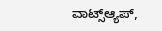ವಾಟ್ಸ್ಆ್ಯಪ್,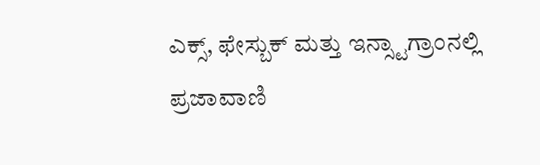ಎಕ್ಸ್, ಫೇಸ್ಬುಕ್ ಮತ್ತು ಇನ್ಸ್ಟಾಗ್ರಾಂನಲ್ಲಿ ಪ್ರಜಾವಾಣಿ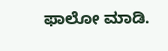ಫಾಲೋ ಮಾಡಿ.